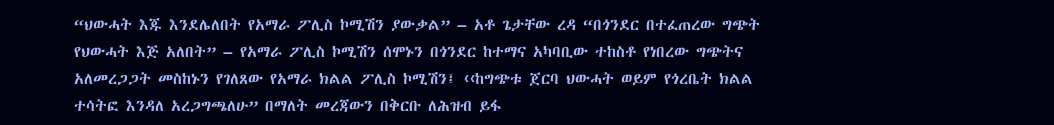“ህውሓት እጁ እንደሌለበት የአማራ ፖሊስ ኮሚሽን ያውቃል” – አቶ ጌታቸው ረዳ “በጎንደር በተፈጠረው ግጭት የህውሓት እጅ አለበት” – የአማራ ፖሊስ ኮሚሽን ሰሞኑን በጎንደር ከተማና አካባቢው ተከስቶ የነበረው ግጭትና አለመረጋጋት መስከኑን የገለጸው የአማራ ክልል ፖሊስ ኮሚሽን፤ ‹‹ከግጭቱ ጀርባ ህውሓት ወይም የጎረቤት ክልል ተሳትፎ እንዳለ አረጋግጫለሁ” በማለት መረጃውን በቅርቡ ለሕዝብ ይፋ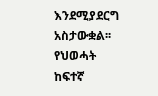እንደሚያደርግ አስታውቋል፡፡ የህወሓት ከፍተኛ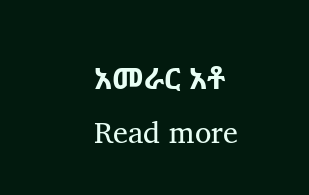አመራር አቶ Read more